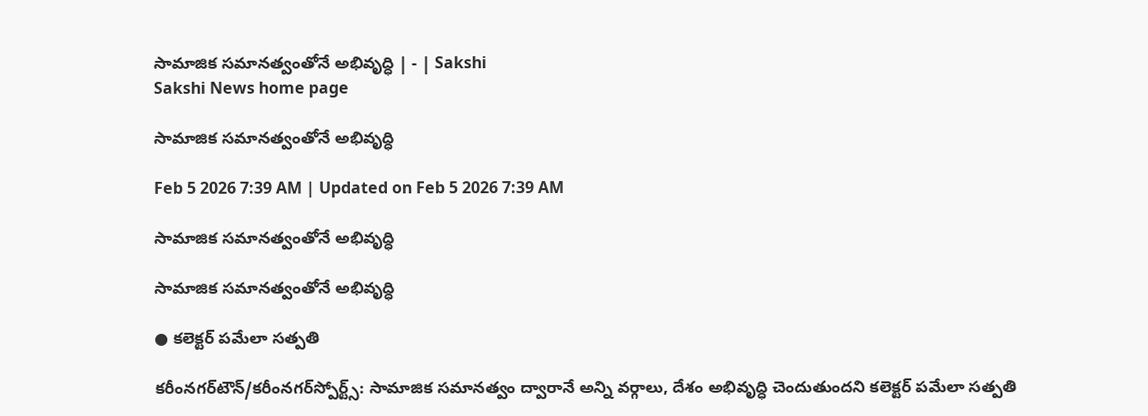సామాజిక సమానత్వంతోనే అభివృద్ధి | - | Sakshi
Sakshi News home page

సామాజిక సమానత్వంతోనే అభివృద్ధి

Feb 5 2026 7:39 AM | Updated on Feb 5 2026 7:39 AM

సామాజిక సమానత్వంతోనే అభివృద్ధి

సామాజిక సమానత్వంతోనే అభివృద్ధి

● కలెక్టర్‌ పమేలా సత్పతి

కరీంనగర్‌టౌన్‌/కరీంనగర్‌స్పోర్ట్స్‌: సామాజిక సమానత్వం ద్వారానే అన్ని వర్గాలు, దేశం అభివృద్ధి చెందుతుందని కలెక్టర్‌ పమేలా సత్పతి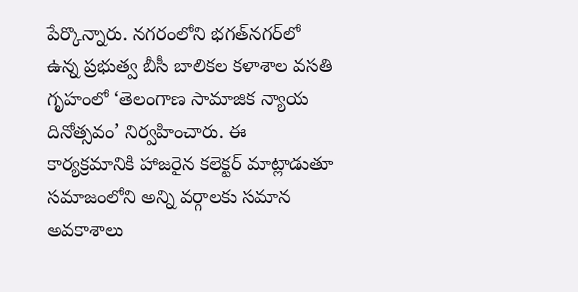పేర్కొన్నారు. నగరంలోని భగత్‌నగర్‌లో ఉన్న ప్రభుత్వ బీసీ బాలికల కళాశాల వసతి గృహంలో ‘తెలంగాణ సామాజిక న్యాయ దినోత్సవం’ నిర్వహించారు. ఈ కార్యక్రమానికి హాజరైన కలెక్టర్‌ మాట్లాడుతూ సమాజంలోని అన్ని వర్గాలకు సమాన అవకాశాలు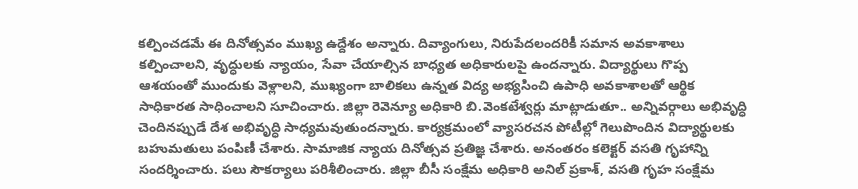కల్పించడమే ఈ దినోత్సవం ముఖ్య ఉద్దేశం అన్నారు. దివ్యాంగులు, నిరుపేదలందరికీ సమాన అవకాశాలు కల్పించాలని, వృద్ధులకు న్యాయం, సేవా చేయాల్సిన బాధ్యత అధికారులపై ఉందన్నారు. విద్యార్థులు గొప్ప ఆశయంతో ముందుకు వెళ్లాలని, ముఖ్యంగా బాలికలు ఉన్నత విద్య అభ్యసించి ఉపాధి అవకాశాలతో ఆర్థిక సాధికారత సాధించాలని సూచించారు. జిల్లా రెవెన్యూ అధికారి బి.వెంకటేశ్వర్లు మాట్లాడుతూ.. అన్నివర్గాలు అభివృద్ధి చెందినప్పుడే దేశ అభివృద్ధి సాధ్యమవుతుందన్నారు. కార్యక్రమంలో వ్యాసరచన పోటీల్లో గెలుపొందిన విద్యార్థులకు బహుమతులు పంపిణీ చేశారు. సామాజిక న్యాయ దినోత్సవ ప్రతిజ్ఞ చేశారు. అనంతరం కలెక్టర్‌ వసతి గృహాన్ని సందర్శించారు. పలు సౌకర్యాలు పరిశీలించారు. జిల్లా బీసీ సంక్షేమ అధికారి అనిల్‌ ప్రకాశ్‌, వసతి గృహ సంక్షేమ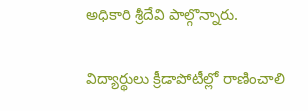అధికారి శ్రీదేవి పాల్గొన్నారు.

విద్యార్థులు క్రీడాపోటీల్లో రాణించాలి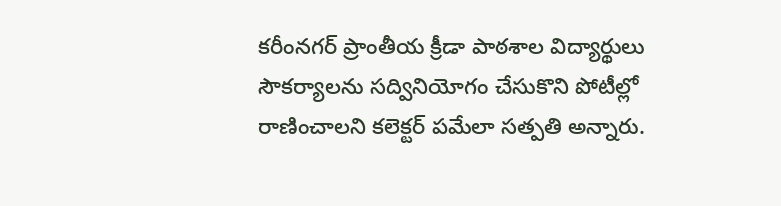కరీంనగర్‌ ప్రాంతీయ క్రీడా పాఠశాల విద్యార్థులు సౌకర్యాలను సద్వినియోగం చేసుకొని పోటీల్లో రాణించాలని కలెక్టర్‌ పమేలా సత్పతి అన్నారు.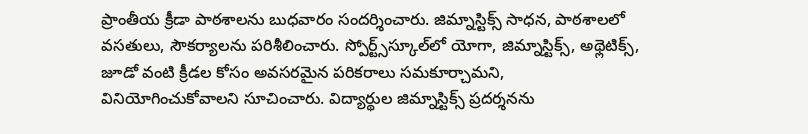ప్రాంతీయ క్రీడా పాఠశాలను బుధవారం సందర్శించారు. జిమ్నాస్టిక్స్‌ సాధన, పాఠశాలలో వసతులు, సౌకర్యాలను పరిశీలించారు. స్పోర్ట్స్‌స్కూల్‌లో యోగా, జిమ్నాస్టిక్స్‌, అథ్లెటిక్స్‌, జూడో వంటి క్రీడల కోసం అవసరమైన పరికరాలు సమకూర్చామని, వినియోగించుకోవాలని సూచించారు. విద్యార్థుల జిమ్నాస్టిక్స్‌ ప్రదర్శనను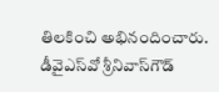తిలకించి అభినందించారు. డీవైఎస్‌వో శ్రీనివాస్‌గౌడ్‌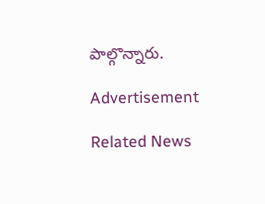పాల్గొన్నారు.

Advertisement

Related News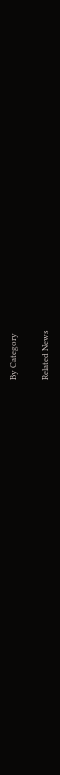By Category

Related News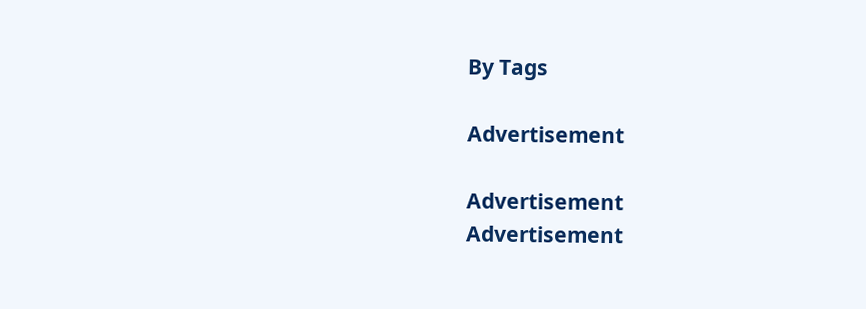By Tags

Advertisement

Advertisement
Advertisement